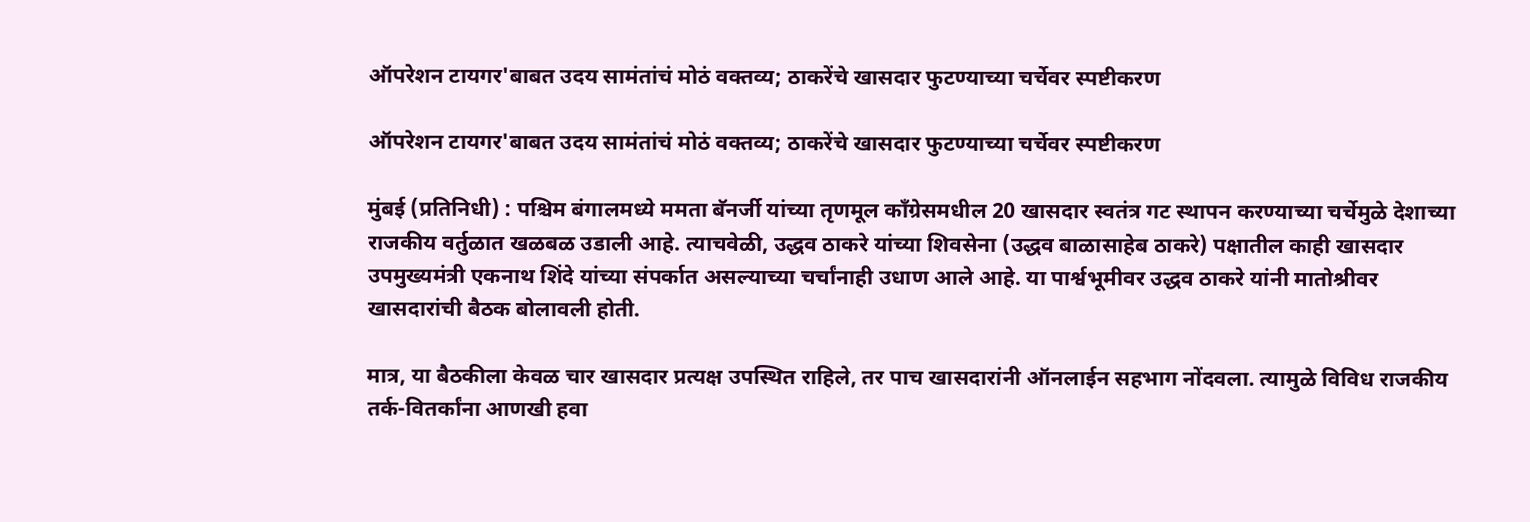ऑपरेशन टायगर'बाबत उदय सामंतांचं मोठं वक्तव्य; ठाकरेंचे खासदार फुटण्याच्या चर्चेवर स्पष्टीकरण

ऑपरेशन टायगर'बाबत उदय सामंतांचं मोठं वक्तव्य; ठाकरेंचे खासदार फुटण्याच्या चर्चेवर स्पष्टीकरण

मुंबई (प्रतिनिधी) : पश्चिम बंगालमध्ये ममता बॅनर्जी यांच्या तृणमूल काँग्रेसमधील 20 खासदार स्वतंत्र गट स्थापन करण्याच्या चर्चेमुळे देशाच्या राजकीय वर्तुळात खळबळ उडाली आहे. त्याचवेळी, उद्धव ठाकरे यांच्या शिवसेना (उद्धव बाळासाहेब ठाकरे) पक्षातील काही खासदार उपमुख्यमंत्री एकनाथ शिंदे यांच्या संपर्कात असल्याच्या चर्चांनाही उधाण आले आहे. या पार्श्वभूमीवर उद्धव ठाकरे यांनी मातोश्रीवर खासदारांची बैठक बोलावली होती.

मात्र, या बैठकीला केवळ चार खासदार प्रत्यक्ष उपस्थित राहिले, तर पाच खासदारांनी ऑनलाईन सहभाग नोंदवला. त्यामुळे विविध राजकीय तर्क-वितर्कांना आणखी हवा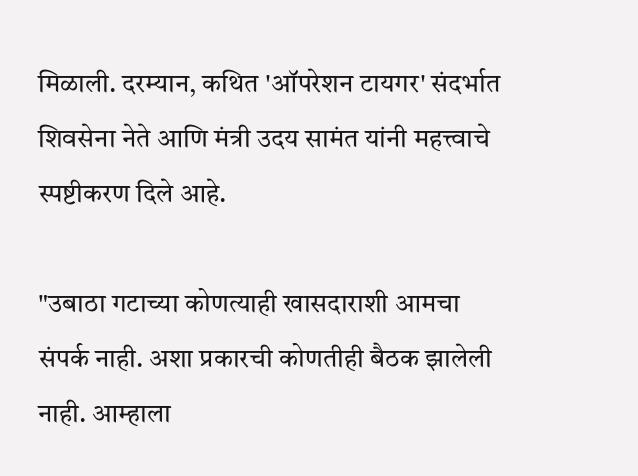मिळाली. दरम्यान, कथित 'ऑपरेशन टायगर' संदर्भात शिवसेना नेते आणि मंत्री उदय सामंत यांनी महत्त्वाचे स्पष्टीकरण दिले आहे.

"उबाठा गटाच्या कोणत्याही खासदाराशी आमचा संपर्क नाही. अशा प्रकारची कोणतीही बैठक झालेली नाही. आम्हाला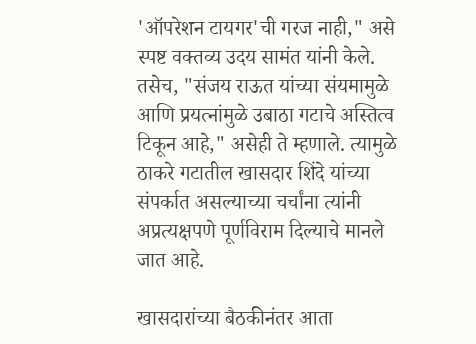'ऑपरेशन टायगर'ची गरज नाही," असे स्पष्ट वक्तव्य उदय सामंत यांनी केले. तसेच, "संजय राऊत यांच्या संयमामुळे आणि प्रयत्नांमुळे उबाठा गटाचे अस्तित्व टिकून आहे," असेही ते म्हणाले. त्यामुळे ठाकरे गटातील खासदार शिंदे यांच्या संपर्कात असल्याच्या चर्चांना त्यांनी अप्रत्यक्षपणे पूर्णविराम दिल्याचे मानले जात आहे.

खासदारांच्या बैठकीनंतर आता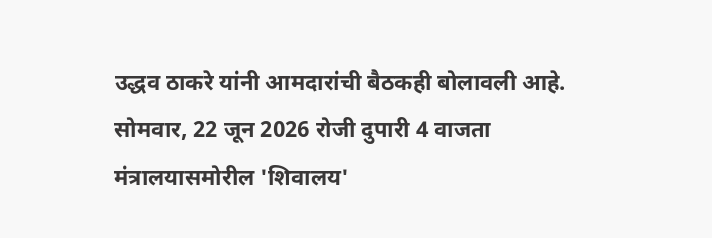उद्धव ठाकरे यांनी आमदारांची बैठकही बोलावली आहे. सोमवार, 22 जून 2026 रोजी दुपारी 4 वाजता मंत्रालयासमोरील 'शिवालय'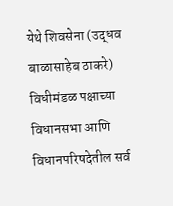येथे शिवसेना (उद्धव बाळासाहेब ठाकरे) विधीमंडळ पक्षाच्या विधानसभा आणि विधानपरिषदेतील सर्व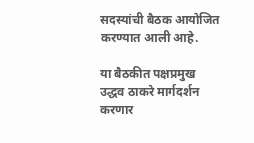सदस्यांची बैठक आयोजित करण्यात आली आहे.

या बैठकीत पक्षप्रमुख उद्धव ठाकरे मार्गदर्शन करणार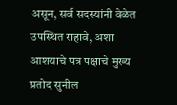असून, सर्व सदस्यांनी वेळेत उपस्थित राहावे, अशा आशयाचे पत्र पक्षाचे मुख्य प्रतोद सुनील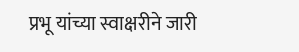प्रभू यांच्या स्वाक्षरीने जारी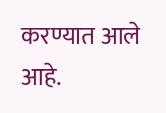करण्यात आले आहे.